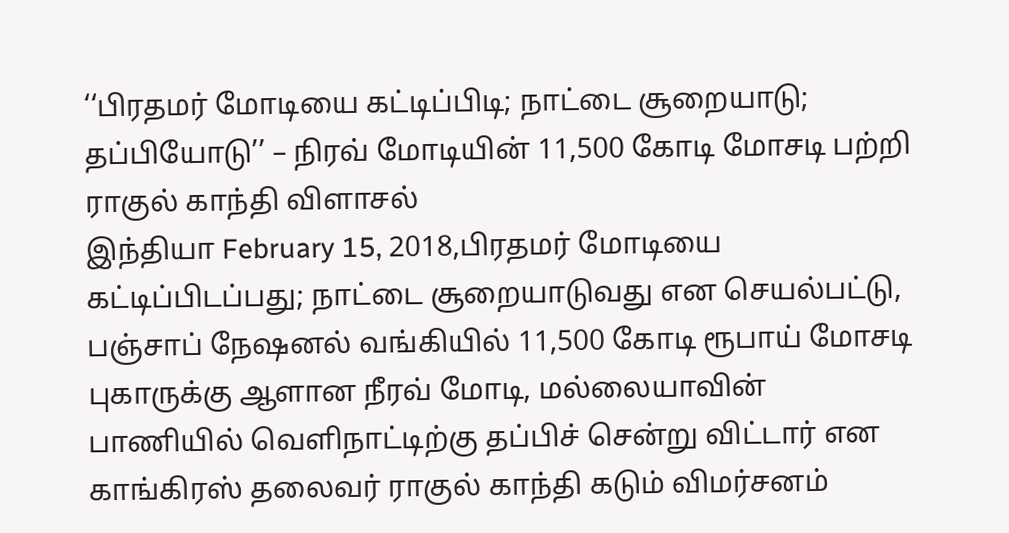‘‘பிரதமர் மோடியை கட்டிப்பிடி; நாட்டை சூறையாடு; தப்பியோடு’’ – நிரவ் மோடியின் 11,500 கோடி மோசடி பற்றி ராகுல் காந்தி விளாசல்
இந்தியா February 15, 2018,பிரதமர் மோடியை கட்டிப்பிடப்பது; நாட்டை சூறையாடுவது என செயல்பட்டு, பஞ்சாப் நேஷனல் வங்கியில் 11,500 கோடி ரூபாய் மோசடி புகாருக்கு ஆளான நீரவ் மோடி, மல்லையாவின் பாணியில் வெளிநாட்டிற்கு தப்பிச் சென்று விட்டார் என காங்கிரஸ் தலைவர் ராகுல் காந்தி கடும் விமர்சனம்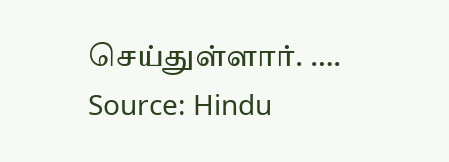செய்துள்ளார். ….
Source: Hindu